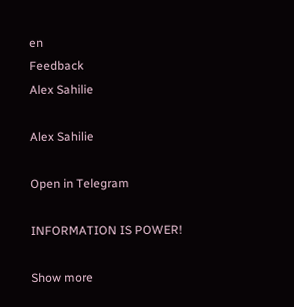en
Feedback
Alex Sahilie

Alex Sahilie

Open in Telegram

INFORMATION IS POWER!

Show more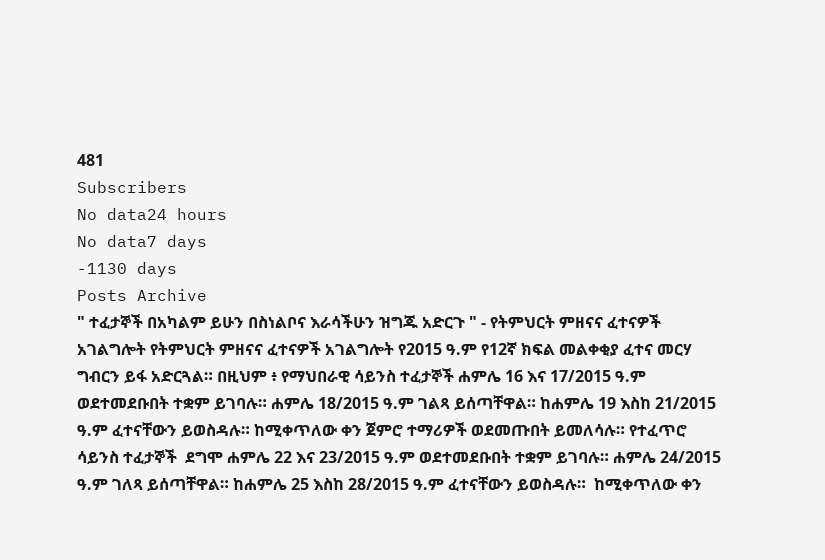481
Subscribers
No data24 hours
No data7 days
-1130 days
Posts Archive
" ተፈታኞች በአካልም ይሁን በስነልቦና እራሳችሁን ዝግጁ አድርጉ " - የትምህርት ምዘናና ፈተናዎች አገልግሎት የትምህርት ምዘናና ፈተናዎች አገልግሎት የ2015 ዓ.ም የ12ኛ ክፍል መልቀቂያ ፈተና መርሃ ግብርን ይፋ አድርጓል። በዚህም ፥ የማህበራዊ ሳይንስ ተፈታኞች ሐምሌ 16 እና 17/2015 ዓ.ም ወደተመደቡበት ተቋም ይገባሉ። ሐምሌ 18/2015 ዓ.ም ገልጻ ይሰጣቸዋል። ከሐምሌ 19 እስከ 21/2015 ዓ.ም ፈተናቸውን ይወስዳሉ። ከሚቀጥለው ቀን ጀምሮ ተማሪዎች ወደመጡበት ይመለሳሉ። የተፈጥሮ ሳይንስ ተፈታኞች  ደግሞ ሐምሌ 22 እና 23/2015 ዓ.ም ወደተመደቡበት ተቋም ይገባሉ። ሐምሌ 24/2015 ዓ.ም ገለጻ ይሰጣቸዋል። ከሐምሌ 25 እስከ 28/2015 ዓ.ም ፈተናቸውን ይወስዳሉ።  ከሚቀጥለው ቀን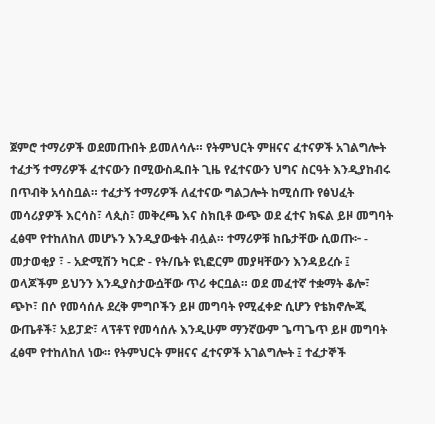ጀምሮ ተማሪዎች ወደመጡበት ይመለሳሉ። የትምህርት ምዘናና ፈተናዎች አገልግሎት ተፈታኝ ተማሪዎች ፈተናውን በሚውስዱበት ጊዜ የፈተናውን ህግና ስርዓት እንዲያከብሩ በጥብቅ አሳስቧል። ተፈታኝ ተማሪዎች ለፈተናው ግልጋሎት ከሚሰጡ የፅህፈት መሳሪያዎች እርሳስ፣ ላጲስ፣ መቅረጫ እና ስክቢቶ ውጭ ወደ ፈተና ክፍል ይዞ መግባት ፈፅሞ የተከለከለ መሆኑን እንዲያውቁት ብሏል። ተማሪዎቹ ከቤታቸው ሲወጡ፦ - መታወቂያ ፣ - አድሚሽን ካርድ - የት/ቤት ዩኒፎርም መያዛቸውን እንዳይረሱ ፤ ወላጆችም ይህንን እንዲያስታውሷቸው ጥሪ ቀርቧል። ወደ መፈተኛ ተቋማት ቆሎ፣ ጭኮ፣ በሶ የመሳሰሉ ደረቅ ምግቦችን ይዞ መግባት የሚፈቀድ ሲሆን የቴክኖሎጂ ውጤቶች፣ አይፓድ፣ ላፕቶፕ የመሳሰሉ እንዲሁም ማንኛውም ጌጣጌጥ ይዞ መግባት ፈፅሞ የተከለከለ ነው። የትምህርት ምዘናና ፈተናዎች አገልግሎት ፤ ተፈታኞች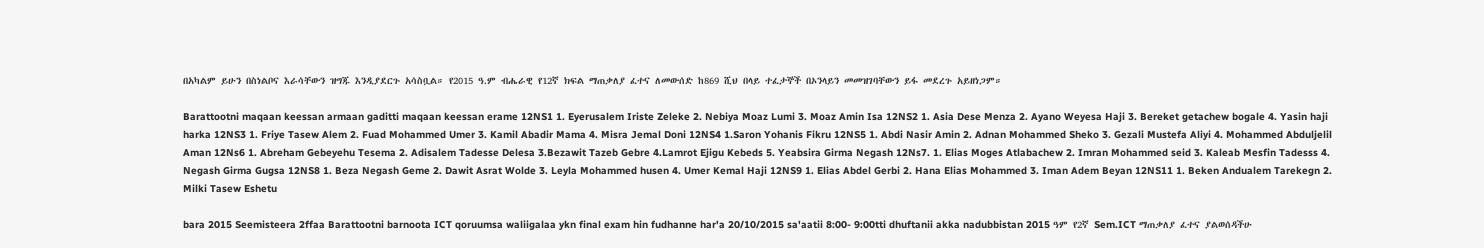በአካልም ይሁን በስነልቦና እራሳቸውን ዝግጁ እንዲያደርጉ አሳስቧል። የ2015 ዓ.ም ብሔራዊ የ12ኛ ክፍል ማጠቃለያ ፈተና ለመውሰድ ከ869 ሺህ በላይ ተፈታኞች በኦንላይን መመዝገባቸውን ይፋ መደረጉ አይዘነጋም።

Barattootni maqaan keessan armaan gaditti maqaan keessan erame 12NS1 1. Eyerusalem Iriste Zeleke 2. Nebiya Moaz Lumi 3. Moaz Amin Isa 12NS2 1. Asia Dese Menza 2. Ayano Weyesa Haji 3. Bereket getachew bogale 4. Yasin haji harka 12NS3 1. Friye Tasew Alem 2. Fuad Mohammed Umer 3. Kamil Abadir Mama 4. Misra Jemal Doni 12NS4 1.Saron Yohanis Fikru 12NS5 1. Abdi Nasir Amin 2. Adnan Mohammed Sheko 3. Gezali Mustefa Aliyi 4. Mohammed Abduljelil Aman 12Ns6 1. Abreham Gebeyehu Tesema 2. Adisalem Tadesse Delesa 3.Bezawit Tazeb Gebre 4.Lamrot Ejigu Kebeds 5. Yeabsira Girma Negash 12Ns7. 1. Elias Moges Atlabachew 2. Imran Mohammed seid 3. Kaleab Mesfin Tadesss 4. Negash Girma Gugsa 12NS8 1. Beza Negash Geme 2. Dawit Asrat Wolde 3. Leyla Mohammed husen 4. Umer Kemal Haji 12NS9 1. Elias Abdel Gerbi 2. Hana Elias Mohammed 3. Iman Adem Beyan 12NS11 1. Beken Andualem Tarekegn 2. Milki Tasew Eshetu

bara 2015 Seemisteera 2ffaa Barattootni barnoota ICT qoruumsa waliigalaa ykn final exam hin fudhanne har'a 20/10/2015 sa'aatii 8:00- 9:00tti dhuftanii akka nadubbistan 2015 ዓም የ2ኛ Sem.ICT ማጠቃለያ ፈተና ያልወሰዳችሁ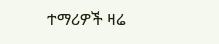ተማሪዎች ዛሬ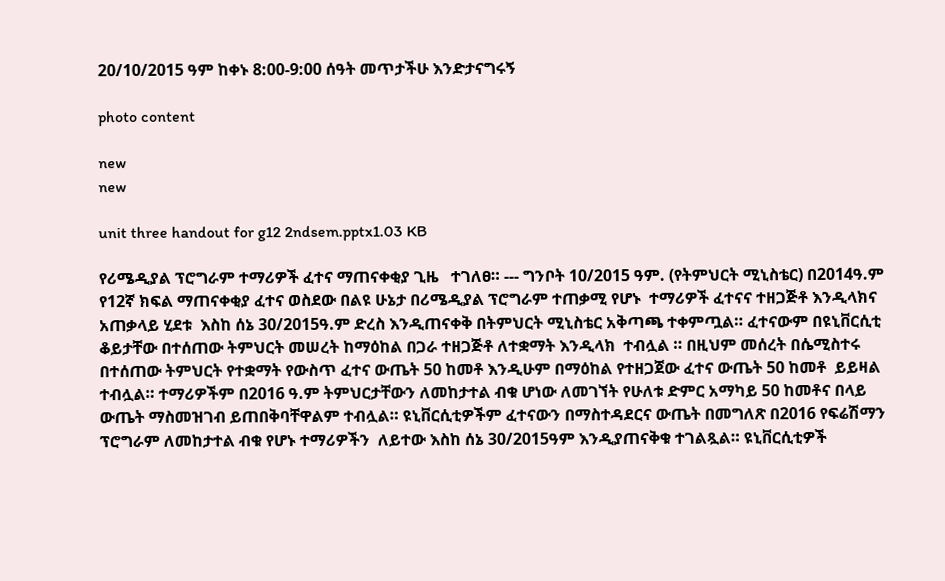20/10/2015 ዓም ከቀኑ 8:00-9:00 ሰዓት መጥታችሁ እንድታናግሩኝ

photo content

new
new

unit three handout for g12 2ndsem.pptx1.03 KB

የሪሜዲያል ፕሮግራም ተማሪዎች ፈተና ማጠናቀቂያ ጊዜ   ተገለፀ። --- ግንቦት 10/2015 ዓም. (የትምህርት ሚኒስቴር) በ2014ዓ.ም የ12ኛ ክፍል ማጠናቀቂያ ፈተና ወስደው በልዩ ሁኔታ በሪሜዲያል ፕሮግራም ተጠቃሚ የሆኑ  ተማሪዎች ፈተናና ተዘጋጅቶ እንዲላክና አጠቃላይ ሂደቱ  እስከ ሰኔ 30/2015ዓ.ም ድረስ እንዲጠናቀቅ በትምህርት ሚኒስቴር አቅጣጫ ተቀምጧል። ፈተናውም በዩኒቨርሲቲ ቆይታቸው በተሰጠው ትምህርት መሠረት ከማዕከል በጋራ ተዘጋጅቶ ለተቋማት እንዲላክ  ተብሏል ። በዚህም መሰረት በሴሚስተሩ በተሰጠው ትምህርት የተቋማት የውስጥ ፈተና ውጤት 50 ከመቶ እንዲሁም በማዕከል የተዘጋጀው ፈተና ውጤት 50 ከመቶ  ይይዛል ተብሏል። ተማሪዎችም በ2016 ዓ.ም ትምህርታቸውን ለመከታተል ብቁ ሆነው ለመገኘት የሁለቱ ድምር አማካይ 50 ከመቶና በላይ ውጤት ማስመዝገብ ይጠበቅባቸዋልም ተብሏል። ዩኒቨርሲቲዎችም ፈተናውን በማስተዳደርና ውጤት በመግለጽ በ2016 የፍሬሽማን ፕሮግራም ለመከታተል ብቁ የሆኑ ተማሪዎችን  ለይተው እስከ ሰኔ 30/2015ዓም እንዲያጠናቅቁ ተገልጿል። ዩኒቨርሲቲዎች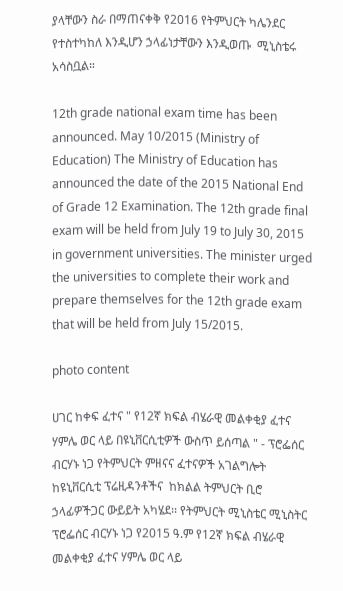ያላቸውን ስራ በማጠናቀቅ የ2016 የትምህርት ካሌንደር የተስተካከለ እንዲሆን ኃላፊነታቸውን እንዲወጡ  ሚኒስቴሩ አሳስቧል።

12th grade national exam time has been announced. May 10/2015 (Ministry of Education) The Ministry of Education has announced the date of the 2015 National End of Grade 12 Examination. The 12th grade final exam will be held from July 19 to July 30, 2015 in government universities. The minister urged the universities to complete their work and prepare themselves for the 12th grade exam that will be held from July 15/2015.

photo content

ሀገር ከቀፍ ፈተና " የ12ኛ ክፍል ብሄራዊ መልቀቂያ ፈተና ሃምሌ ወር ላይ በዩኒቨርሲቲዎች ውስጥ ይሰጣል " - ፕሮፌሰር ብርሃኑ ነጋ የትምህርት ምዘናና ፈተናዎች አገልግሎት ከዩኒቨርሲቲ ፕሬዚዳንቶችና  ከክልል ትምህርት ቢሮ ኃላፊዎችጋር ውይይት አካሄደ፡፡ የትምህርት ሚኒስቴር ሚኒስትር ፕሮፌሰር ብርሃኑ ነጋ የ2015 ዓ.ም የ12ኛ ክፍል ብሄራዊ መልቀቂያ ፈተና ሃምሌ ወር ላይ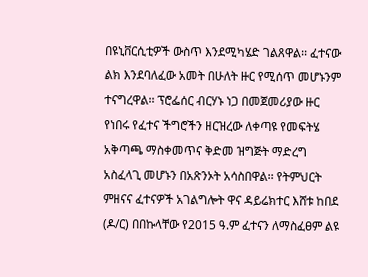በዩኒቨርሲቲዎች ውስጥ እንደሚካሄድ ገልጸዋል፡፡ ፈተናው ልክ እንደባለፈው አመት በሁለት ዙር የሚሰጥ መሆኑንም ተናግረዋል፡፡ ፕሮፌሰር ብርሃኑ ነጋ በመጀመሪያው ዙር የነበሩ የፈተና ችግሮችን ዘርዝረው ለቀጣዩ የመፍትሄ አቅጣጫ ማስቀመጥና ቅድመ ዝግጅት ማድረግ አስፈላጊ መሆኑን በአጽንኦት አሳስበዋል፡፡ የትምህርት ምዘናና ፈተናዎች አገልግሎት ዋና ዳይሬክተር እሸቱ ከበደ (ዶ/ር) በበኩላቸው የ2015 ዓ.ም ፈተናን ለማስፈፀም ልዩ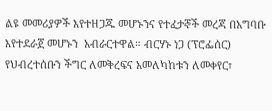ልዩ መመሪያዎች እየተዘጋጁ መሆኑንና የተፈታኞች መረጃ በአግባቡ እየተደራጀ መሆኑን  አብራርተዋል። ብርሃኑ ነጋ (ፕሮፌሰር) የህብረተሰቡን ችግር ለመቅረፍና አመለካከቱን ለመቀየር፣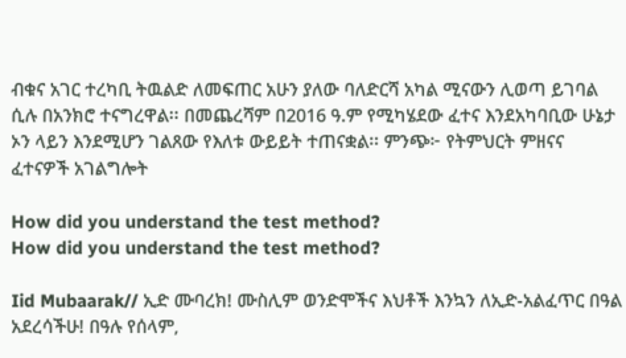ብቁና አገር ተረካቢ ትዉልድ ለመፍጠር አሁን ያለው ባለድርሻ አካል ሚናውን ሊወጣ ይገባል ሲሉ በአንክሮ ተናግረዋል፡፡ በመጨረሻም በ2016 ዓ.ም የሚካሄደው ፈተና እንደአካባቢው ሁኔታ ኦን ላይን እንደሚሆን ገልጸው የእለቱ ውይይት ተጠናቋል፡፡ ምንጭ፦ የትምህርት ምዘናና ፈተናዎች አገልግሎት

How did you understand the test method?
How did you understand the test method?

Iid Mubaarak// ኢድ ሙባረክ! ሙስሊም ወንድሞችና እህቶች እንኳን ለኢድ-አልፈጥር በዓል አደረሳችሁ! በዓሉ የሰላም,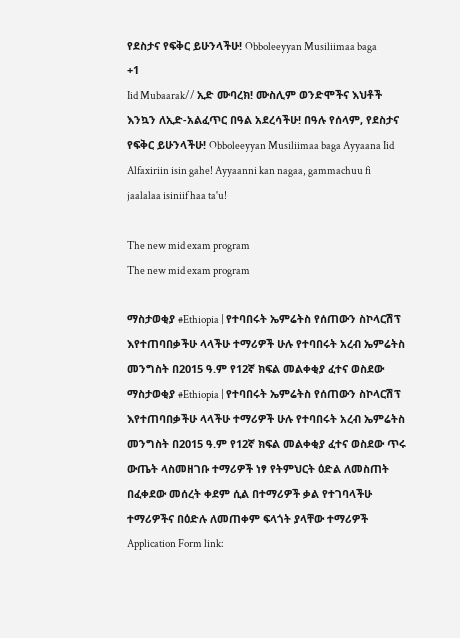የደስታና የፍቅር ይሁንላችሁ! Obboleeyyan Musiliimaa baga
+1
Iid Mubaarak// ኢድ ሙባረክ! ሙስሊም ወንድሞችና እህቶች እንኳን ለኢድ-አልፈጥር በዓል አደረሳችሁ! በዓሉ የሰላም, የደስታና የፍቅር ይሁንላችሁ! Obboleeyyan Musiliimaa baga Ayyaana Iid Alfaxiriin isin gahe! Ayyaanni kan nagaa, gammachuu fi jaalalaa isiniif haa ta'u!

The new mid exam program
The new mid exam program

ማስታወቂያ #Ethiopia | የተባበሩት ኤምሬትስ የሰጠውን ስኮላርሽፕ እየተጠባበቃችሁ ላላችሁ ተማሪዎች ሁሉ የተባበሩት አረብ ኤምሬትስ መንግስት በ2015 ዓ.ም የ12ኛ ክፍል መልቀቂያ ፈተና ወስደው
ማስታወቂያ #Ethiopia | የተባበሩት ኤምሬትስ የሰጠውን ስኮላርሽፕ እየተጠባበቃችሁ ላላችሁ ተማሪዎች ሁሉ የተባበሩት አረብ ኤምሬትስ መንግስት በ2015 ዓ.ም የ12ኛ ክፍል መልቀቂያ ፈተና ወስደው ጥሩ ውጤት ላስመዘገቡ ተማሪዎች ነፃ የትምህርት ዕድል ለመስጠት በፈቀደው መሰረት ቀደም ሲል በተማሪዎች ቃል የተገባላችሁ ተማሪዎችና በዕድሉ ለመጠቀም ፍላጎት ያላቸው ተማሪዎች Application Form link: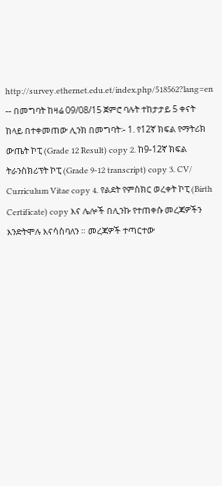http://survey.ethernet.edu.et/index.php/518562?lang=en -- በመግባት ከዛሬ 09/08/15 ጀምሮ ባሉት ተከታታይ 5 ቀናት ከላይ በተቀመጠው ሊንክ በመግባት፡- 1. የ12ኛ ክፍል የማትሪክ ውጤት ኮፒ (Grade 12 Result) copy 2. ከ9-12ኛ ክፍል ትራንስክሪፕት ኮፒ (Grade 9-12 transcript) copy 3. CV/ Curriculum Vitae copy 4. የልደት የምስክር ወረቀት ኮፒ (Birth Certificate) copy እና ሌሎች በሊንኩ የተጠቀሱ መረጃዎችን እንድትሞሉ እናሳስባለን ። መረጃዎች ተጣርተው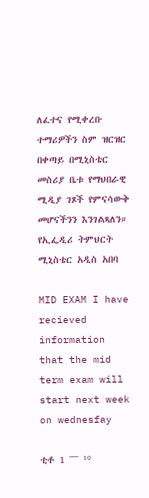ለፈተና የሚቀረቡ ተማሪዎችን ስም ዝርዝር በቀጣይ በሚኒስቴር መስሪያ ቤቱ የማህበራዊ ሚዲያ ገጾች የምናሳውቅ መሆናችንን እንገልጻለን። የኢፌዲሪ ትምህርት ሚኒስቴር አዲስ አበባ

MID EXAM I have recieved information that the mid term exam will start next week on wednesfay

ቲቶ 1 ¯¯¯ ¹⁰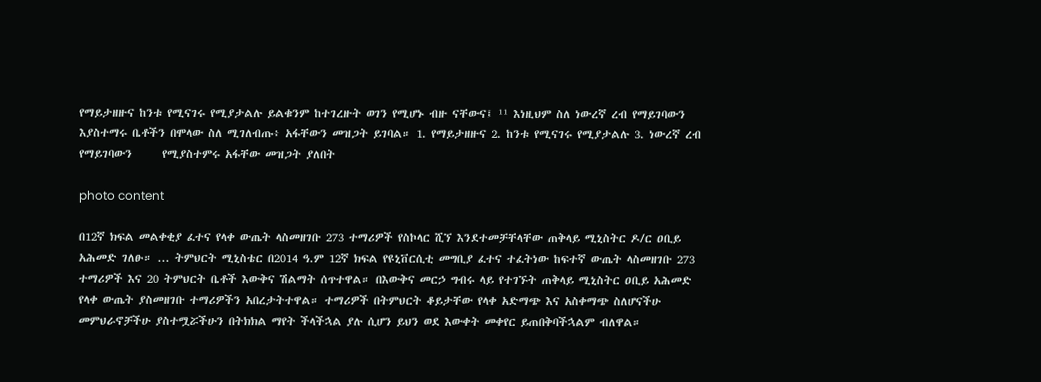የማይታዘዙና ከንቱ የሚናገሩ የሚያታልሉ ይልቁንም ከተገረዙት ወገን የሚሆኑ ብዙ ናቸውና፤ ¹¹ እነዚህም ስለ ነውረኛ ረብ የማይገባውን እያስተማሩ ቤቶችን በሞላው ስለ ሚገለብጡ፥ አፋቸውን መዝጋት ይገባል። 1. የማይታዘዙና 2. ከንቱ የሚናገሩ የሚያታልሉ 3. ነውረኛ ረብ የማይገባውን      የሚያስተምሩ አፋቸው መዝጋት ያለበት

photo content

በ12ኛ ክፍል መልቀቂያ ፈተና የላቀ ውጤት ላስመዘገቡ 273 ተማሪዎች የስኮላር ሺኘ እንደተመቻቸላቸው ጠቅላይ ሚኒስትር ዶ/ር ዐቢይ አሕመድ ገለፁ። ... ትምህርት ሚኒስቴር በ2014 ዓ.ም 12ኛ ክፍል የዩኒቨርሲቲ መግቢያ ፈተና ተፈትነው ከፍተኛ ውጤት ላስመዘገቡ 273 ተማሪዎች እና 20 ትምህርት ቤቶች እውቅና ሽልማት ሰጥተዋል። በእውቅና መርኃ ግብሩ ላይ የተገኙት ጠቅላይ ሚኒስትር ዐቢይ አሕመድ የላቀ ውጤት ያስመዘገቡ ተማሪዎችን አበረታትተዋል። ተማሪዎች በትምህርት ቆይታቸው የላቀ አድማጭ እና አስቀማጭ ስለሆናችሁ መምህራኖቻችሁ ያስተሟሯችሁን በትክክል ማየት ችላችኋል ያሉ ሲሆን ይህን ወደ እውቀት መቀየር ይጠበቅባችኋልም ብለዋል።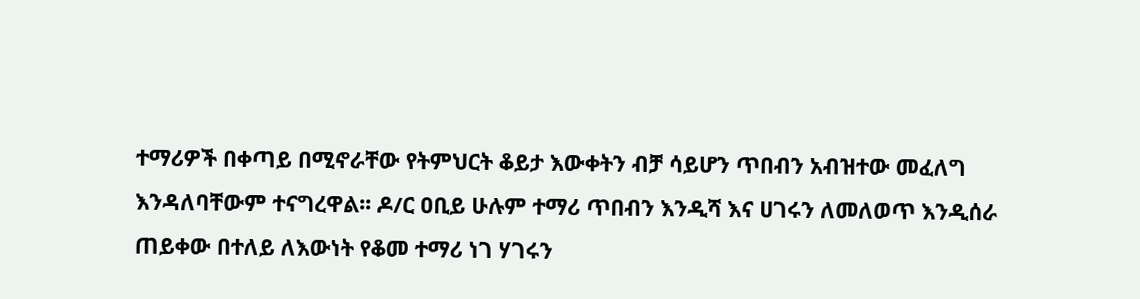ተማሪዎች በቀጣይ በሚኖራቸው የትምህርት ቆይታ እውቀትን ብቻ ሳይሆን ጥበብን አብዝተው መፈለግ እንዳለባቸውም ተናግረዋል፡፡ ዶ/ር ዐቢይ ሁሉም ተማሪ ጥበብን እንዲሻ እና ሀገሩን ለመለወጥ እንዲሰራ ጠይቀው በተለይ ለእውነት የቆመ ተማሪ ነገ ሃገሩን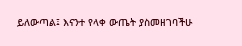ይለውጣል፤ እናንተ የላቀ ውጤት ያስመዘገባችሁ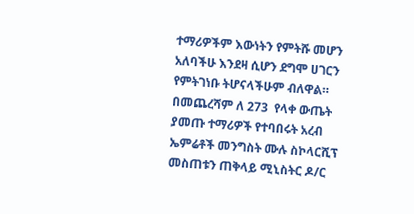ተማሪዎችም እውነትን የምትሹ መሆን አለባችሁ እንደዛ ሲሆን ደግሞ ሀገርን የምትገነቡ ትሆናላችሁም ብለዋል። በመጨረሻም ለ 273  የላቀ ውጤት ያመጡ ተማሪዎች የተባበሩት አረብ ኤምሬቶች መንግስት ሙሉ ስኮላርሺፕ መስጠቱን ጠቅላይ ሚኒስትር ዶ/ር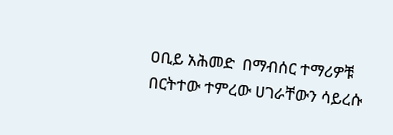ዐቢይ አሕመድ  በማብሰር ተማሪዎቹ በርትተው ተምረው ሀገራቸውን ሳይረሱ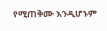የሚጠቅሙ እንዲሆኑም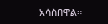አሳስበዋል።